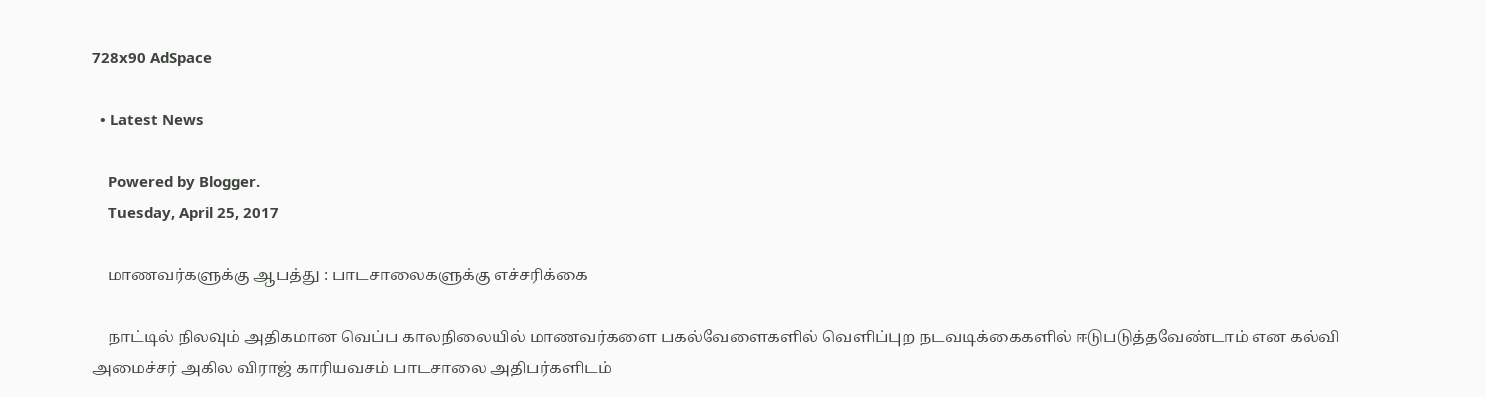728x90 AdSpace

  • Latest News

    Powered by Blogger.
    Tuesday, April 25, 2017

    மாணவர்களுக்கு ஆபத்து : பாடசாலைகளுக்கு எச்சரிக்கை

    நாட்டில் நிலவும் அதிகமான வெப்ப காலநிலையில் மாணவர்களை பகல்வேளைகளில் வெளிப்புற நடவடிக்கைகளில் ஈடுபடுத்தவேண்டாம் என கல்வி அமைச்சர் அகில விராஜ் காரியவசம் பாடசாலை அதிபர்களிடம்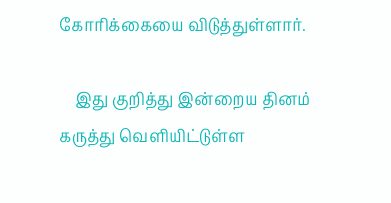கோரிக்கையை விடுத்துள்ளார்.

    இது குறித்து இன்றைய தினம் கருத்து வெளியிட்டுள்ள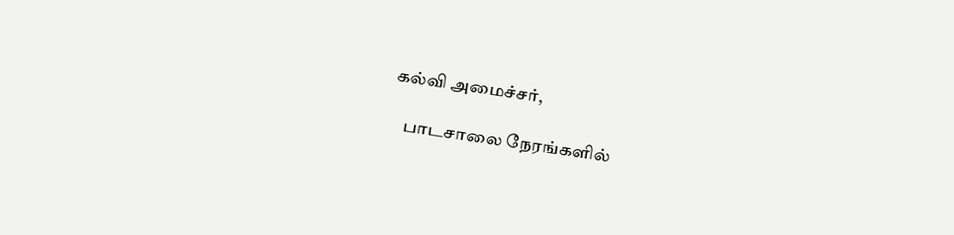கல்வி அமைச்சர்,

    பாடசாலை நேரங்களில்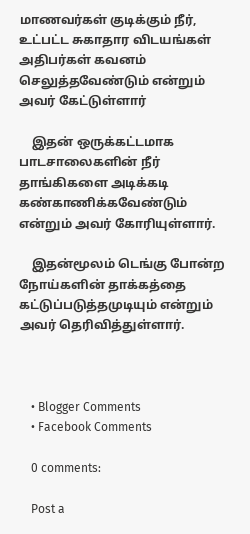மாணவர்கள் குடிக்கும் நீர், உட்பட்ட சுகாதார விடயங்கள் அதிபர்கள் கவனம் செலுத்தவேண்டும் என்றும் அவர் கேட்டுள்ளார்

    இதன் ஒருக்கட்டமாக பாடசாலைகளின் நீர் தாங்கிகளை அடிக்கடி கண்காணிக்கவேண்டும் என்றும் அவர் கோரியுள்ளார்.

    இதன்மூலம் டெங்கு போன்ற நோய்களின் தாக்கத்தை கட்டுப்படுத்தமுடியும் என்றும் அவர் தெரிவித்துள்ளார்.



    • Blogger Comments
    • Facebook Comments

    0 comments:

    Post a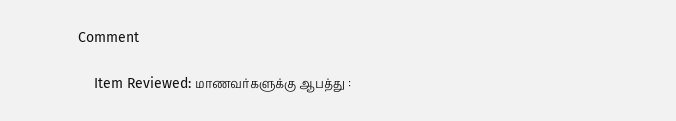Comment

    Item Reviewed: மாணவர்களுக்கு ஆபத்து :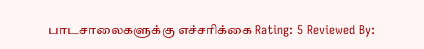பாடசாலைகளுக்கு எச்சரிக்கை Rating: 5 Reviewed By: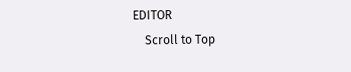EDITOR
    Scroll to Top